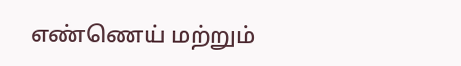எண்ணெய் மற்றும்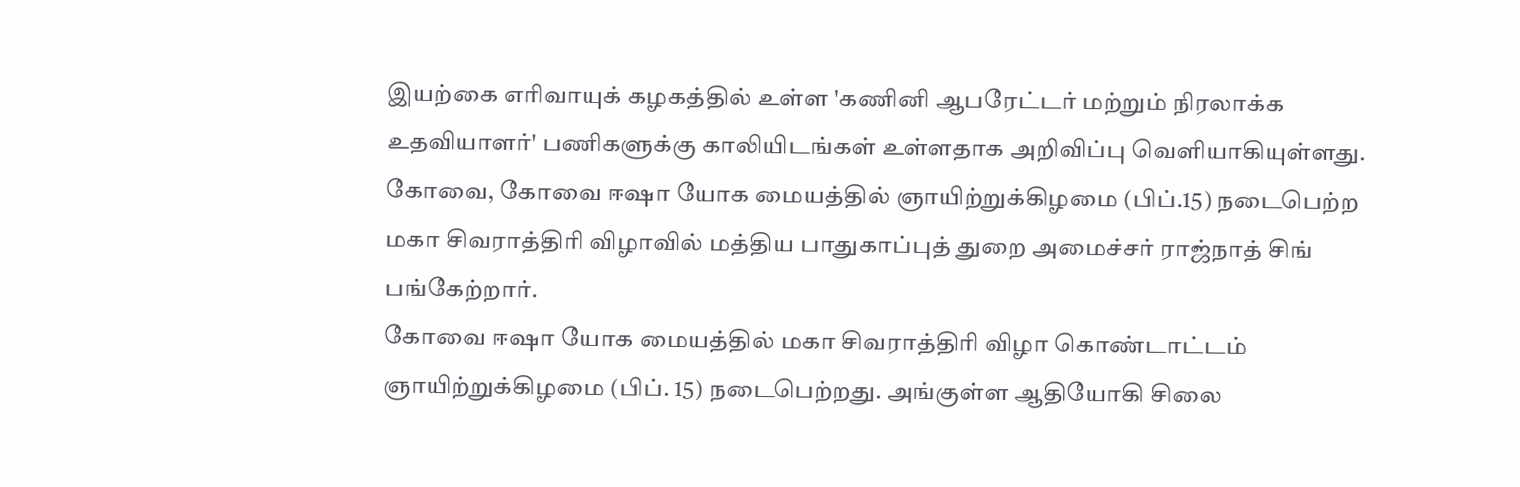இயற்கை எரிவாயுக் கழகத்தில் உள்ள 'கணினி ஆபரேட்டர் மற்றும் நிரலாக்க உதவியாளர்' பணிகளுக்கு காலியிடங்கள் உள்ளதாக அறிவிப்பு வெளியாகியுள்ளது.
கோவை, கோவை ஈஷா யோக மையத்தில் ஞாயிற்றுக்கிழமை (பிப்.15) நடைபெற்ற மகா சிவராத்திரி விழாவில் மத்திய பாதுகாப்புத் துறை அமைச்சர் ராஜ்நாத் சிங் பங்கேற்றார்.
கோவை ஈஷா யோக மையத்தில் மகா சிவராத்திரி விழா கொண்டாட்டம் ஞாயிற்றுக்கிழமை (பிப். 15) நடைபெற்றது. அங்குள்ள ஆதியோகி சிலை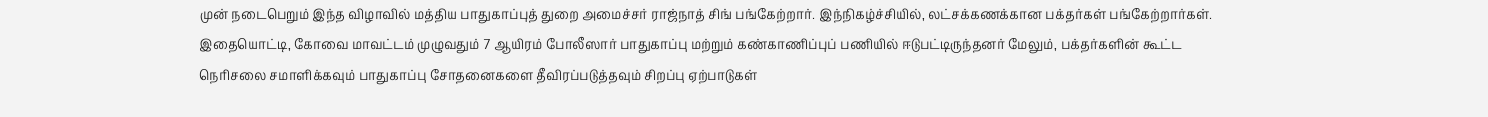முன் நடைபெறும் இந்த விழாவில் மத்திய பாதுகாப்புத் துறை அமைச்சர் ராஜ்நாத் சிங் பங்கேற்றார். இந்நிகழ்ச்சியில், லட்சக்கணக்கான பக்தர்கள் பங்கேற்றார்கள்.
இதையொட்டி, கோவை மாவட்டம் முழுவதும் 7 ஆயிரம் போலீஸார் பாதுகாப்பு மற்றும் கண்காணிப்புப் பணியில் ஈடுபட்டிருந்தனர் மேலும், பக்தர்களின் கூட்ட நெரிசலை சமாளிக்கவும் பாதுகாப்பு சோதனைகளை தீவிரப்படுத்தவும் சிறப்பு ஏற்பாடுகள்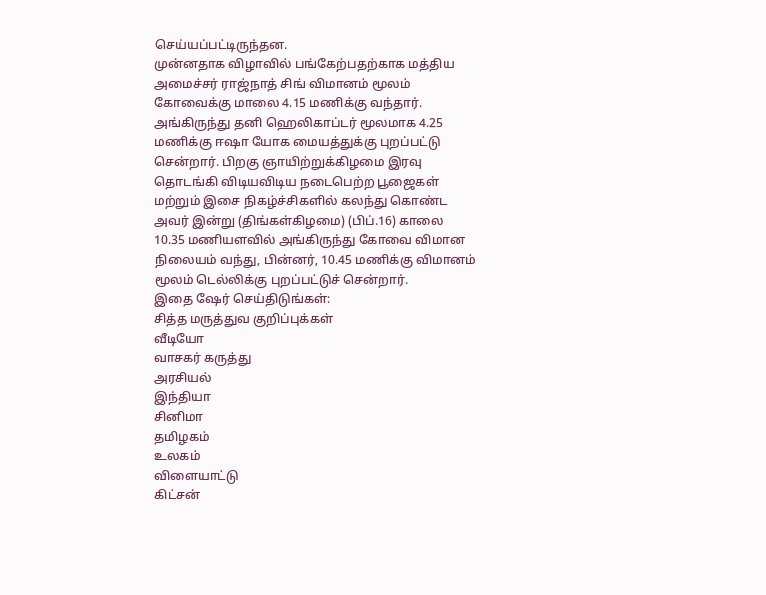செய்யப்பட்டிருந்தன.
முன்னதாக விழாவில் பங்கேற்பதற்காக மத்திய அமைச்சர் ராஜ்நாத் சிங் விமானம் மூலம் கோவைக்கு மாலை 4.15 மணிக்கு வந்தார். அங்கிருந்து தனி ஹெலிகாப்டர் மூலமாக 4.25 மணிக்கு ஈஷா யோக மையத்துக்கு புறப்பட்டு சென்றார். பிறகு ஞாயிற்றுக்கிழமை இரவு தொடங்கி விடியவிடிய நடைபெற்ற பூஜைகள் மற்றும் இசை நிகழ்ச்சிகளில் கலந்து கொண்ட அவர் இன்று (திங்கள்கிழமை) (பிப்.16) காலை 10.35 மணியளவில் அங்கிருந்து கோவை விமான நிலையம் வந்து, பின்னர், 10.45 மணிக்கு விமானம் மூலம் டெல்லிக்கு புறப்பட்டுச் சென்றார்.
இதை ஷேர் செய்திடுங்கள்:
சித்த மருத்துவ குறிப்புக்கள்
வீடியோ
வாசகர் கருத்து
அரசியல்
இந்தியா
சினிமா
தமிழகம்
உலகம்
விளையாட்டு
கிட்சன்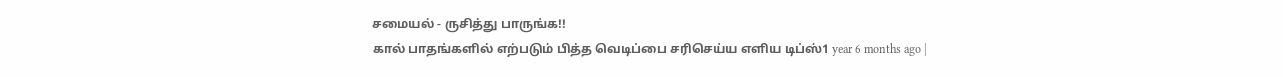சமையல் - ருசித்து பாருங்க!!
கால் பாதங்களில் எற்படும் பித்த வெடிப்பை சரிசெய்ய எளிய டிப்ஸ்1 year 6 months ago |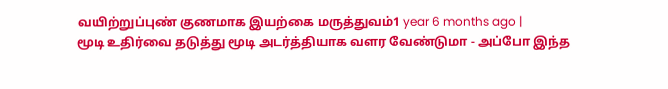வயிற்றுப்புண் குணமாக இயற்கை மருத்துவம்1 year 6 months ago |
மூடி உதிர்வை தடுத்து மூடி அடர்த்தியாக வளர வேண்டுமா - அப்போ இந்த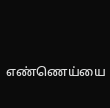எண்ணெய்யை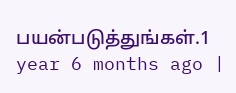பயன்படுத்துங்கள்.1 year 6 months ago |